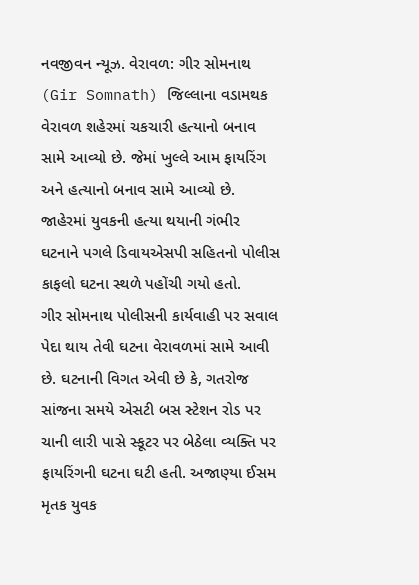નવજીવન ન્યૂઝ. વેરાવળ: ગીર સોમનાથ (Gir Somnath) જિલ્લાના વડામથક વેરાવળ શહેરમાં ચકચારી હત્યાનો બનાવ સામે આવ્યો છે. જેમાં ખુલ્લે આમ ફાયરિંગ અને હત્યાનો બનાવ સામે આવ્યો છે. જાહેરમાં યુવકની હત્યા થયાની ગંભીર ઘટનાને પગલે ડિવાયએસપી સહિતનો પોલીસ કાફલો ઘટના સ્થળે પહોંચી ગયો હતો.
ગીર સોમનાથ પોલીસની કાર્યવાહી પર સવાલ પેદા થાય તેવી ઘટના વેરાવળમાં સામે આવી છે. ઘટનાની વિગત એવી છે કે, ગતરોજ સાંજના સમયે એસટી બસ સ્ટેશન રોડ પર ચાની લારી પાસે સ્કૂટર પર બેઠેલા વ્યક્તિ પર ફાયરિંગની ઘટના ઘટી હતી. અજાણ્યા ઈસમ મૃતક યુવક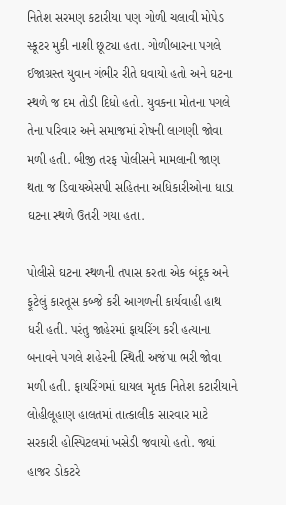નિતેશ સરમણ કટારીયા પણ ગોળી ચલાવી મોપેડ સ્કૂટર મુકી નાશી છૂટ્યા હતા. ગોળીબારના પગલે ઈજાગ્રસ્ત યુવાન ગંભીર રીતે ઘવાયો હતો અને ઘટના સ્થળે જ દમ તોડી દિધો હતો. યુવકના મોતના પગલે તેના પરિવાર અને સમાજમાં રોષની લાગણી જોવા મળી હતી. બીજી તરફ પોલીસને મામલાની જાણ થતા જ ડિવાયએસપી સહિતના અધિકારીઓના ધાડા ઘટના સ્થળે ઉતરી ગયા હતા.

પોલીસે ઘટના સ્થળની તપાસ કરતા એક બંદૂક અને ફૂટેલું કારતૂસ કબ્જે કરી આગળની કાર્યવાહી હાથ ધરી હતી. પરંતુ જાહેરમાં ફાયરિંગ કરી હત્યાના બનાવને પગલે શહેરની સ્થિતી અજંપા ભરી જોવા મળી હતી. ફાયરિંગમાં ઘાયલ મૃતક નિતેશ કટારીયાને લોહીલૂહાણ હાલતમાં તાત્કાલીક સારવાર માટે સરકારી હોસ્પિટલમાં ખસેડી જવાયો હતો. જ્યાં હાજર ડોકટરે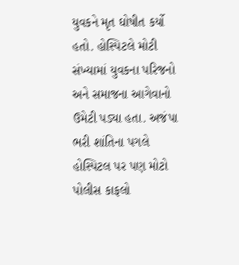યુવકને મૃત ઘોષીત કર્યો હતો. હોસ્પિટલે મોટી સંખ્યામાં યુવકના પરિજનો અને સમાજના આગેવાનો ઉમેટી પડ્યા હતા. અજંપા ભરી શાંતિના પગલે હોસ્પિટલ પર પણ મોટો પોલીસ કાફલો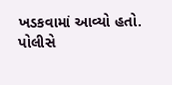ખડકવામાં આવ્યો હતો.
પોલીસે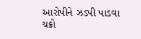આરોપીને ઝડપી પાડવા ચક્રો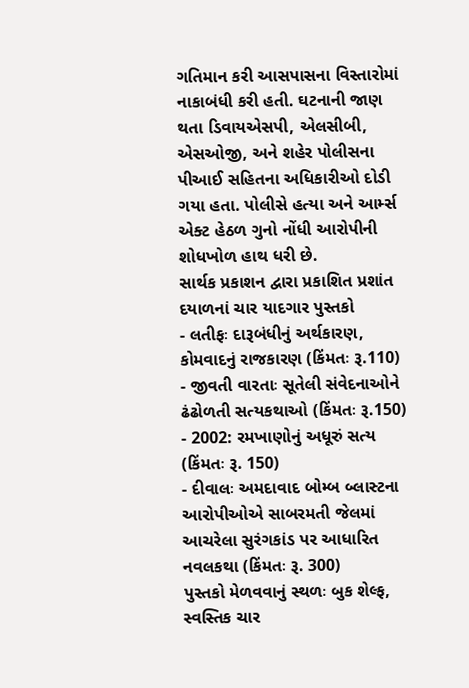ગતિમાન કરી આસપાસના વિસ્તારોમાં નાકાબંધી કરી હતી. ઘટનાની જાણ થતા ડિવાયએસપી, એલસીબી, એસઓજી, અને શહેર પોલીસના પીઆઈ સહિતના અધિકારીઓ દોડી ગયા હતા. પોલીસે હત્યા અને આર્મ્સ એક્ટ હેઠળ ગુનો નોંધી આરોપીની શોધખોળ હાથ ધરી છે.
સાર્થક પ્રકાશન દ્વારા પ્રકાશિત પ્રશાંત દયાળનાં ચાર યાદગાર પુસ્તકો
- લતીફઃ દારૂબંધીનું અર્થકારણ, કોમવાદનું રાજકારણ (કિંમતઃ રૂ.110)
- જીવતી વારતાઃ સૂતેલી સંવેદનાઓને ઢંઢોળતી સત્યકથાઓ (કિંમતઃ રૂ.150)
- 2002: રમખાણોનું અધૂરું સત્ય (કિંમતઃ રૂ. 150)
- દીવાલઃ અમદાવાદ બોમ્બ બ્લાસ્ટના આરોપીઓએ સાબરમતી જેલમાં આચરેલા સુરંગકાંડ પર આધારિત નવલકથા (કિંમતઃ રૂ. 300)
પુસ્તકો મેળવવાનું સ્થળઃ બુક શેલ્ફ, સ્વસ્તિક ચાર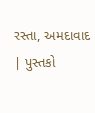રસ્તા, અમદાવાદ | પુસ્તકો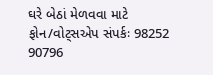ઘરે બેઠાં મેળવવા માટે ફોન/વોટ્સએપ સંપર્કઃ 98252 90796